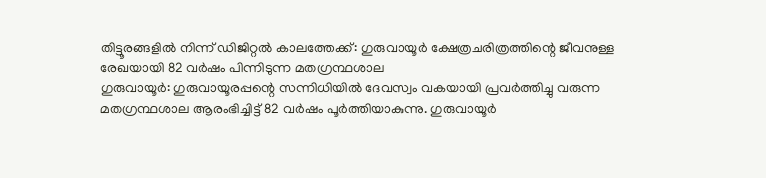തിട്ടൂരങ്ങളിൽ നിന്ന് ഡിജിറ്റൽ കാലത്തേക്ക്: ഗുരുവായൂർ ക്ഷേത്രചരിത്രത്തിന്റെ ജീവനുള്ള രേഖയായി 82 വർഷം പിന്നിടുന്ന മതഗ്രന്ഥശാല
ഗുരുവായൂർ: ഗുരുവായൂരപ്പന്റെ സന്നിധിയിൽ ദേവസ്വം വകയായി പ്രവർത്തിച്ചു വരുന്ന മതഗ്രന്ഥശാല ആരംഭിച്ചിട്ട് 82 വർഷം പൂർത്തിയാകുന്നു. ഗുരുവായൂർ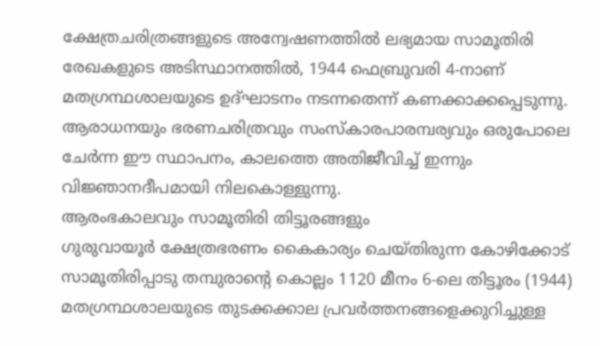ക്ഷേത്രചരിത്രങ്ങളുടെ അന്വേഷണത്തിൽ ലഭ്യമായ സാമൂതിരി രേഖകളുടെ അടിസ്ഥാനത്തിൽ, 1944 ഫെബ്രുവരി 4-നാണ് മതഗ്രന്ഥശാലയുടെ ഉദ്ഘാടനം നടന്നതെന്ന് കണക്കാക്കപ്പെടുന്നു. ആരാധനയും ഭരണചരിത്രവും സംസ്കാരപാരമ്പര്യവും ഒരുപോലെ ചേർന്ന ഈ സ്ഥാപനം, കാലത്തെ അതിജീവിച്ച് ഇന്നും വിജ്ഞാനദീപമായി നിലകൊള്ളുന്നു.
ആരംഭകാലവും സാമൂതിരി തിട്ടൂരങ്ങളും
ഗുരുവായൂർ ക്ഷേത്രഭരണം കൈകാര്യം ചെയ്തിരുന്ന കോഴിക്കോട് സാമൂതിരിപ്പാടു തമ്പുരാന്റെ കൊല്ലം 1120 മീനം 6-ലെ തിട്ടൂരം (1944) മതഗ്രന്ഥശാലയുടെ തുടക്കക്കാല പ്രവർത്തനങ്ങളെക്കുറിച്ചുള്ള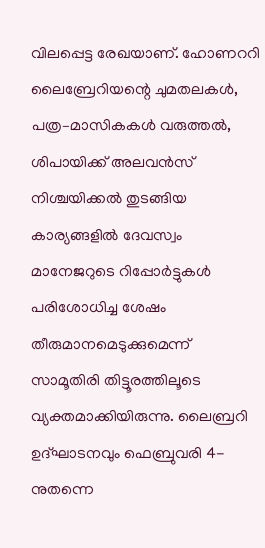വിലപ്പെട്ട രേഖയാണ്. ഹോണററി ലൈബ്രേറിയന്റെ ചുമതലകൾ, പത്ര–മാസികകൾ വരുത്തൽ, ശിപായിക്ക് അലവൻസ് നിശ്ചയിക്കൽ തുടങ്ങിയ കാര്യങ്ങളിൽ ദേവസ്വം മാനേജറുടെ റിപ്പോർട്ടുകൾ പരിശോധിച്ച ശേഷം തീരുമാനമെടുക്കുമെന്ന് സാമൂതിരി തിട്ടൂരത്തിലൂടെ വ്യക്തമാക്കിയിരുന്നു. ലൈബ്രറി ഉദ്ഘാടനവും ഫെബ്രുവരി 4-നുതന്നെ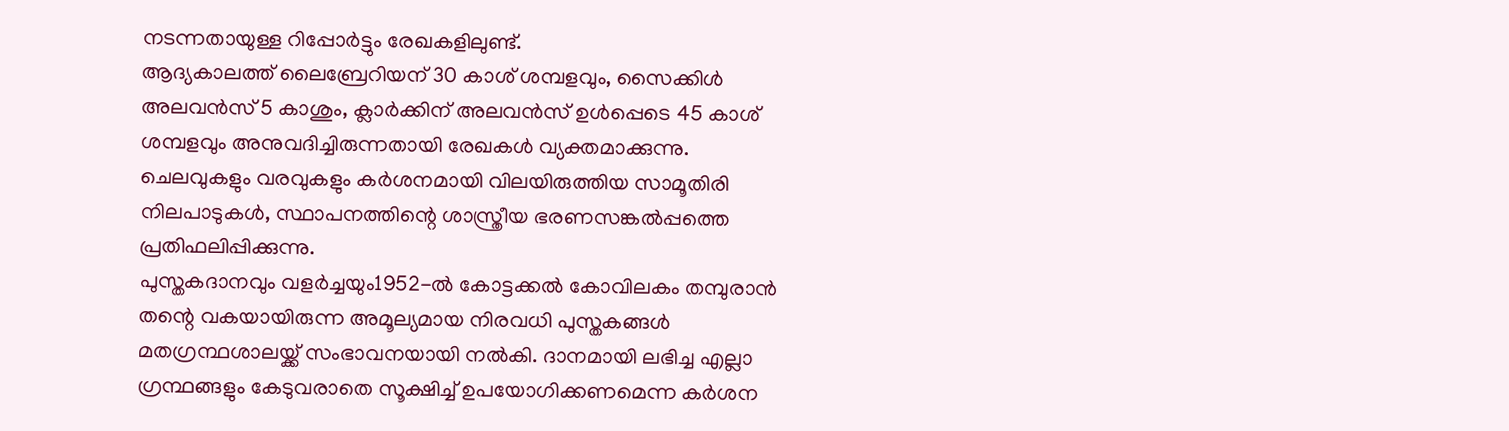നടന്നതായുള്ള റിപ്പോർട്ടും രേഖകളിലുണ്ട്.
ആദ്യകാലത്ത് ലൈബ്രേറിയന് 30 കാശ് ശമ്പളവും, സൈക്കിൾ അലവൻസ് 5 കാശും, ക്ലാർക്കിന് അലവൻസ് ഉൾപ്പെടെ 45 കാശ് ശമ്പളവും അനുവദിച്ചിരുന്നതായി രേഖകൾ വ്യക്തമാക്കുന്നു. ചെലവുകളും വരവുകളും കർശനമായി വിലയിരുത്തിയ സാമൂതിരി നിലപാടുകൾ, സ്ഥാപനത്തിന്റെ ശാസ്ത്രീയ ഭരണസങ്കൽപ്പത്തെ പ്രതിഫലിപ്പിക്കുന്നു.
പുസ്തകദാനവും വളർച്ചയും1952-ൽ കോട്ടക്കൽ കോവിലകം തമ്പുരാൻ തന്റെ വകയായിരുന്ന അമൂല്യമായ നിരവധി പുസ്തകങ്ങൾ മതഗ്രന്ഥശാലയ്ക്ക് സംഭാവനയായി നൽകി. ദാനമായി ലഭിച്ച എല്ലാ ഗ്രന്ഥങ്ങളും കേടുവരാതെ സൂക്ഷിച്ച് ഉപയോഗിക്കണമെന്ന കർശന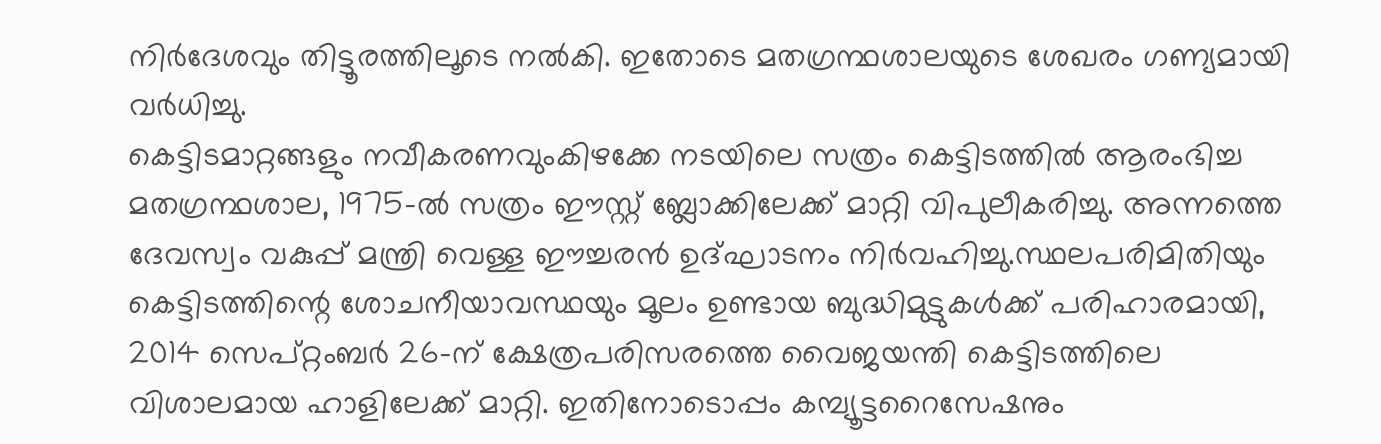നിർദേശവും തിട്ടൂരത്തിലൂടെ നൽകി. ഇതോടെ മതഗ്രന്ഥശാലയുടെ ശേഖരം ഗണ്യമായി വർധിച്ചു.
കെട്ടിടമാറ്റങ്ങളും നവീകരണവുംകിഴക്കേ നടയിലെ സത്രം കെട്ടിടത്തിൽ ആരംഭിച്ച മതഗ്രന്ഥശാല, 1975-ൽ സത്രം ഈസ്റ്റ് ബ്ലോക്കിലേക്ക് മാറ്റി വിപുലീകരിച്ചു. അന്നത്തെ ദേവസ്വം വകുപ്പ് മന്ത്രി വെള്ള ഈച്ചരൻ ഉദ്ഘാടനം നിർവഹിച്ചു.സ്ഥലപരിമിതിയും കെട്ടിടത്തിന്റെ ശോചനീയാവസ്ഥയും മൂലം ഉണ്ടായ ബുദ്ധിമുട്ടുകൾക്ക് പരിഹാരമായി, 2014 സെപ്റ്റംബർ 26-ന് ക്ഷേത്രപരിസരത്തെ വൈജയന്തി കെട്ടിടത്തിലെ വിശാലമായ ഹാളിലേക്ക് മാറ്റി. ഇതിനോടൊപ്പം കമ്പ്യൂട്ടറൈസേഷനും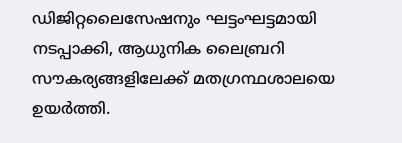ഡിജിറ്റലൈസേഷനും ഘട്ടംഘട്ടമായി നടപ്പാക്കി, ആധുനിക ലൈബ്രറി സൗകര്യങ്ങളിലേക്ക് മതഗ്രന്ഥശാലയെ ഉയർത്തി.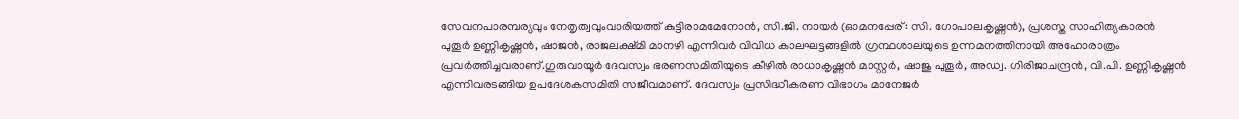സേവനപാരമ്പര്യവും നേതൃത്വവുംവാരിയത്ത് കുട്ടിരാമമേനോൻ, സി.ജി. നായർ (ഓമനപ്പേര്: സി. ഗോപാലകൃഷ്ണൻ), പ്രശസ്ത സാഹിത്യകാരൻ പുതൂർ ഉണ്ണികൃഷ്ണൻ, ഷാജൻ, രാജലക്ഷ്മി മാനഴി എന്നിവർ വിവിധ കാലഘട്ടങ്ങളിൽ ഗ്രന്ഥശാലയുടെ ഉന്നമനത്തിനായി അഹോരാത്രം പ്രവർത്തിച്ചവരാണ്.ഗുരുവായൂർ ദേവസ്വം ഭരണസമിതിയുടെ കീഴിൽ രാധാകൃഷ്ണൻ മാസ്റ്റർ, ഷാജു പുതൂർ, അഡ്വ. ഗിരിജാചന്ദ്രൻ, വി.പി. ഉണ്ണികൃഷ്ണൻ എന്നിവരടങ്ങിയ ഉപദേശകസമിതി സജീവമാണ്. ദേവസ്വം പ്രസിദ്ധീകരണ വിഭാഗം മാനേജർ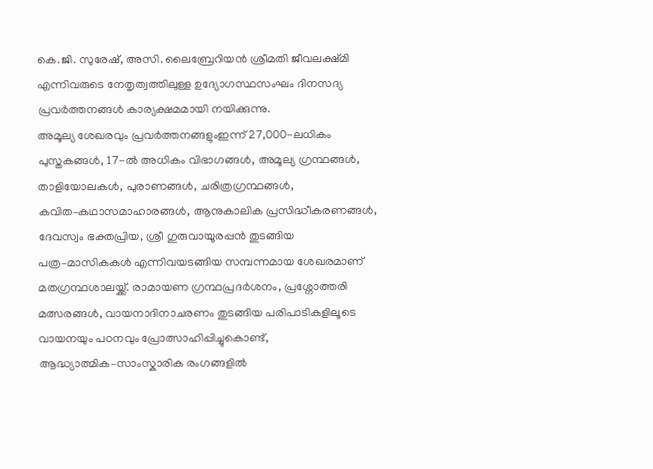കെ.ജി. സുരേഷ്, അസി. ലൈബ്രേറിയൻ ശ്രീമതി ജീവലക്ഷ്മി എന്നിവരുടെ നേതൃത്വത്തിലുള്ള ഉദ്യോഗസ്ഥസംഘം ദിനസദ്യ പ്രവർത്തനങ്ങൾ കാര്യക്ഷമമായി നയിക്കുന്നു.
അമൂല്യ ശേഖരവും പ്രവർത്തനങ്ങളുംഇന്ന് 27,000-ലധികം പുസ്തകങ്ങൾ, 17-ൽ അധികം വിഭാഗങ്ങൾ, അമൂല്യ ഗ്രന്ഥങ്ങൾ, താളിയോലകൾ, പുരാണങ്ങൾ, ചരിത്രഗ്രന്ഥങ്ങൾ, കവിത–കഥാസമാഹാരങ്ങൾ, ആനുകാലിക പ്രസിദ്ധീകരണങ്ങൾ, ദേവസ്വം ഭക്തപ്രിയ, ശ്രീ ഗുരുവായൂരപ്പൻ തുടങ്ങിയ പത്ര–മാസികകൾ എന്നിവയടങ്ങിയ സമ്പന്നമായ ശേഖരമാണ് മതഗ്രന്ഥശാലയ്ക്ക്. രാമായണ ഗ്രന്ഥപ്രദർശനം, പ്രശ്നോത്തരി മത്സരങ്ങൾ, വായനാദിനാചരണം തുടങ്ങിയ പരിപാടികളിലൂടെ വായനയും പഠനവും പ്രോത്സാഹിപ്പിച്ചുകൊണ്ട്, ആദ്ധ്യാത്മിക–സാംസ്കാരിക രംഗങ്ങളിൽ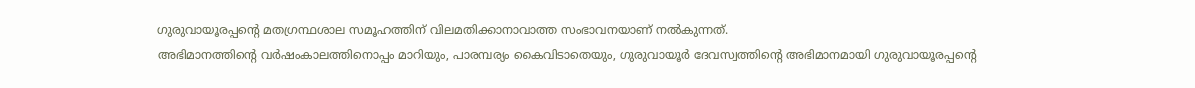ഗുരുവായൂരപ്പന്റെ മതഗ്രന്ഥശാല സമൂഹത്തിന് വിലമതിക്കാനാവാത്ത സംഭാവനയാണ് നൽകുന്നത്.
അഭിമാനത്തിന്റെ വർഷംകാലത്തിനൊപ്പം മാറിയും, പാരമ്പര്യം കൈവിടാതെയും, ഗുരുവായൂർ ദേവസ്വത്തിന്റെ അഭിമാനമായി ഗുരുവായൂരപ്പന്റെ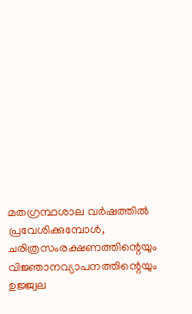മതഗ്രന്ഥശാല വർഷത്തിൽ പ്രവേശിക്കുമ്പോൾ, ചരിത്രസംരക്ഷണത്തിന്റെയും വിജ്ഞാനവ്യാപനത്തിന്റെയും ഉജ്ജ്വല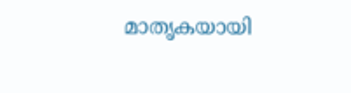മാതൃകയായി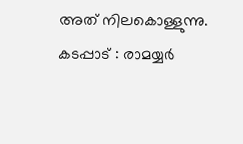അത് നിലകൊള്ളുന്നു.
കടപ്പാട് : രാമയ്യർ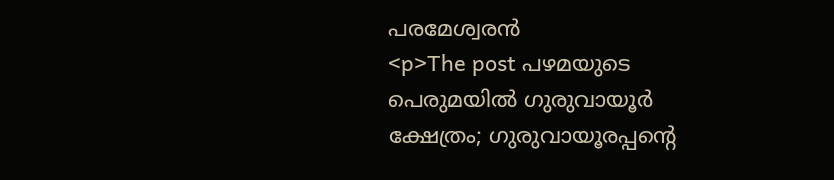പരമേശ്വരൻ
<p>The post പഴമയുടെ പെരുമയിൽ ഗുരുവായൂർ ക്ഷേത്രം; ഗുരുവായൂരപ്പന്റെ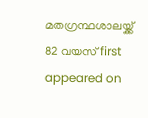മതഗ്രന്ഥശാലയ്ക്ക് 82 വയസ് first appeared on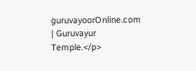guruvayoorOnline.com | Guruvayur Temple.</p>